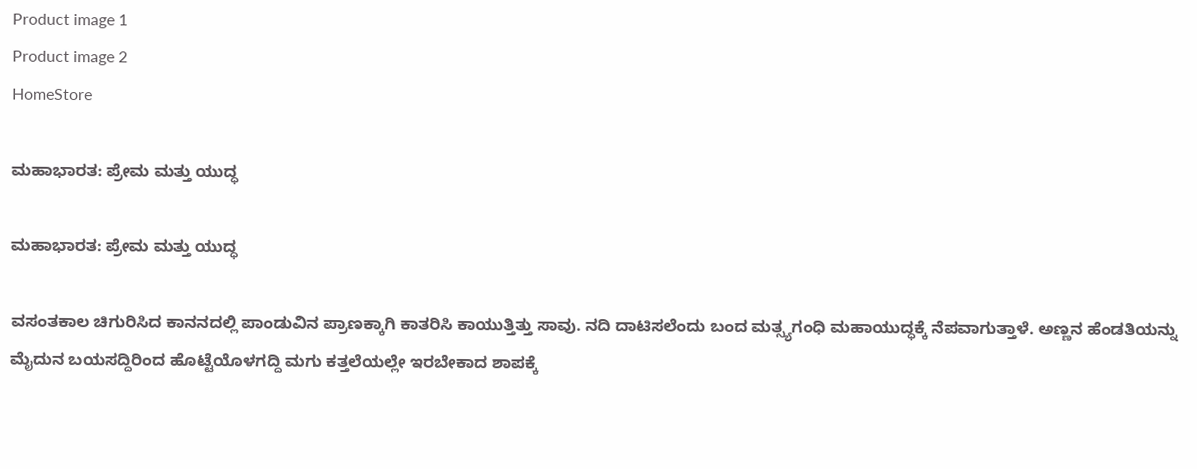Product image 1
Product image 2
HomeStore

ಮಹಾಭಾರತ: ಪ್ರೇಮ ಮತ್ತು ಯುದ್ಧ

ಮಹಾಭಾರತ: ಪ್ರೇಮ ಮತ್ತು ಯುದ್ಧ

ವಸಂತಕಾಲ ಚಿಗುರಿಸಿದ ಕಾನನದಲ್ಲಿ ಪಾಂಡುವಿನ ಪ್ರಾಣಕ್ಕಾಗಿ ಕಾತರಿಸಿ ಕಾಯುತ್ತಿತ್ತು ಸಾವು. ನದಿ ದಾಟಿಸಲೆಂದು ಬಂದ ಮತ್ಸ್ಯಗಂಧಿ ಮಹಾಯುದ್ಧಕ್ಕೆ ನೆಪವಾಗುತ್ತಾಳೆ. ಅಣ್ಣನ ಹೆಂಡತಿಯನ್ನು ಮೈದುನ ಬಯಸದ್ದಿರಿಂದ ಹೊಟ್ಟೆಯೊಳಗದ್ದಿ ಮಗು ಕತ್ತಲೆಯಲ್ಲೇ ಇರಬೇಕಾದ ಶಾಪಕ್ಕೆ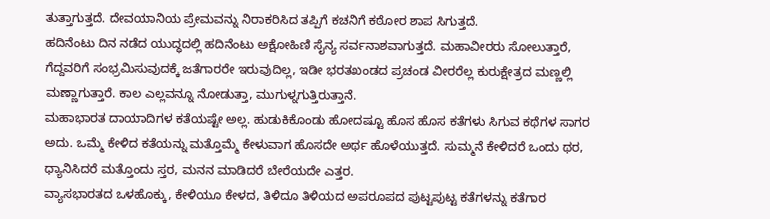ತುತ್ತಾಗುತ್ತದೆ. ದೇವಯಾನಿಯ ಪ್ರೇಮವನ್ನು ನಿರಾಕರಿಸಿದ ತಪ್ಪಿಗೆ ಕಚನಿಗೆ ಕಠೋರ ಶಾಪ ಸಿಗುತ್ತದೆ.
ಹದಿನೆಂಟು ದಿನ ನಡೆದ ಯುದ್ಧದಲ್ಲಿ ಹದಿನೆಂಟು ಅಕ್ಷೋಹಿಣಿ ಸೈನ್ಯ ಸರ್ವನಾಶವಾಗುತ್ತದೆ. ಮಹಾವೀರರು ಸೋಲುತ್ತಾರೆ, ಗೆದ್ದವರಿಗೆ ಸಂಭ್ರಮಿಸುವುದಕ್ಕೆ ಜತೆಗಾರರೇ ಇರುವುದಿಲ್ಲ, ಇಡೀ ಭರತಖಂಡದ ಪ್ರಚಂಡ ವೀರರೆಲ್ಲ ಕುರುಕ್ಷೇತ್ರದ ಮಣ್ಣಲ್ಲಿ ಮಣ್ಣಾಗುತ್ತಾರೆ. ಕಾಲ ಎಲ್ಲವನ್ನೂ ನೋಡುತ್ತಾ, ಮುಗುಳ್ನಗುತ್ತಿರುತ್ತಾನೆ.
ಮಹಾಭಾರತ ದಾಯಾದಿಗಳ ಕತೆಯಷ್ಟೇ ಅಲ್ಲ. ಹುಡುಕಿಕೊಂಡು ಹೋದಷ್ಟೂ ಹೊಸ ಹೊಸ ಕತೆಗಳು ಸಿಗುವ ಕಥೆಗಳ ಸಾಗರ ಅದು. ಒಮ್ಮೆ ಕೇಳಿದ ಕತೆಯನ್ನು ಮತ್ತೊಮ್ಮೆ ಕೇಳುವಾಗ ಹೊಸದೇ ಅರ್ಥ ಹೊಳೆಯುತ್ತದೆ. ಸುಮ್ಮನೆ ಕೇಳಿದರೆ ಒಂದು ಥರ, ಧ್ಯಾನಿಸಿದರೆ ಮತ್ತೊಂದು ಸ್ತರ, ಮನನ ಮಾಡಿದರೆ ಬೇರೆಯದೇ ಎತ್ತರ.
ವ್ಯಾಸಭಾರತದ ಒಳಹೊಕ್ಕು, ಕೇಳಿಯೂ ಕೇಳದ, ತಿಳಿದೂ ತಿಳಿಯದ ಅಪರೂಪದ ಪುಟ್ಟಪುಟ್ಟ ಕತೆಗಳನ್ನು ಕತೆಗಾರ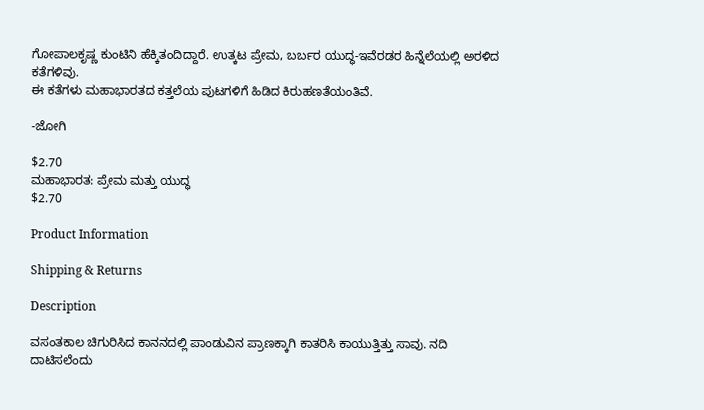ಗೋಪಾಲಕೃಷ್ಣ ಕುಂಟಿನಿ ಹೆಕ್ಕಿತಂದಿದ್ದಾರೆ. ಉತ್ಕಟ ಪ್ರೇಮ, ಬರ್ಬರ ಯುದ್ಧ-ಇವೆರಡರ ಹಿನ್ನೆಲೆಯಲ್ಲಿ ಅರಳಿದ ಕತೆಗಳಿವು.
ಈ ಕತೆಗಳು ಮಹಾಭಾರತದ ಕತ್ತಲೆಯ ಪುಟಗಳಿಗೆ ಹಿಡಿದ ಕಿರುಹಣತೆಯಂತಿವೆ.

-ಜೋಗಿ

$2.70
ಮಹಾಭಾರತ: ಪ್ರೇಮ ಮತ್ತು ಯುದ್ಧ
$2.70

Product Information

Shipping & Returns

Description

ವಸಂತಕಾಲ ಚಿಗುರಿಸಿದ ಕಾನನದಲ್ಲಿ ಪಾಂಡುವಿನ ಪ್ರಾಣಕ್ಕಾಗಿ ಕಾತರಿಸಿ ಕಾಯುತ್ತಿತ್ತು ಸಾವು. ನದಿ ದಾಟಿಸಲೆಂದು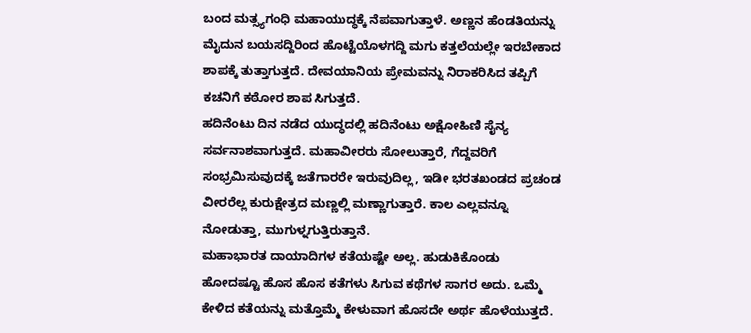ಬಂದ ಮತ್ಸ್ಯಗಂಧಿ ಮಹಾಯುದ್ಧಕ್ಕೆ ನೆಪವಾಗುತ್ತಾಳೆ. ಅಣ್ಣನ ಹೆಂಡತಿಯನ್ನು ಮೈದುನ ಬಯಸದ್ದಿರಿಂದ ಹೊಟ್ಟೆಯೊಳಗದ್ದಿ ಮಗು ಕತ್ತಲೆಯಲ್ಲೇ ಇರಬೇಕಾದ ಶಾಪಕ್ಕೆ ತುತ್ತಾಗುತ್ತದೆ. ದೇವಯಾನಿಯ ಪ್ರೇಮವನ್ನು ನಿರಾಕರಿಸಿದ ತಪ್ಪಿಗೆ ಕಚನಿಗೆ ಕಠೋರ ಶಾಪ ಸಿಗುತ್ತದೆ.
ಹದಿನೆಂಟು ದಿನ ನಡೆದ ಯುದ್ಧದಲ್ಲಿ ಹದಿನೆಂಟು ಅಕ್ಷೋಹಿಣಿ ಸೈನ್ಯ ಸರ್ವನಾಶವಾಗುತ್ತದೆ. ಮಹಾವೀರರು ಸೋಲುತ್ತಾರೆ, ಗೆದ್ದವರಿಗೆ ಸಂಭ್ರಮಿಸುವುದಕ್ಕೆ ಜತೆಗಾರರೇ ಇರುವುದಿಲ್ಲ, ಇಡೀ ಭರತಖಂಡದ ಪ್ರಚಂಡ ವೀರರೆಲ್ಲ ಕುರುಕ್ಷೇತ್ರದ ಮಣ್ಣಲ್ಲಿ ಮಣ್ಣಾಗುತ್ತಾರೆ. ಕಾಲ ಎಲ್ಲವನ್ನೂ ನೋಡುತ್ತಾ, ಮುಗುಳ್ನಗುತ್ತಿರುತ್ತಾನೆ.
ಮಹಾಭಾರತ ದಾಯಾದಿಗಳ ಕತೆಯಷ್ಟೇ ಅಲ್ಲ. ಹುಡುಕಿಕೊಂಡು ಹೋದಷ್ಟೂ ಹೊಸ ಹೊಸ ಕತೆಗಳು ಸಿಗುವ ಕಥೆಗಳ ಸಾಗರ ಅದು. ಒಮ್ಮೆ ಕೇಳಿದ ಕತೆಯನ್ನು ಮತ್ತೊಮ್ಮೆ ಕೇಳುವಾಗ ಹೊಸದೇ ಅರ್ಥ ಹೊಳೆಯುತ್ತದೆ.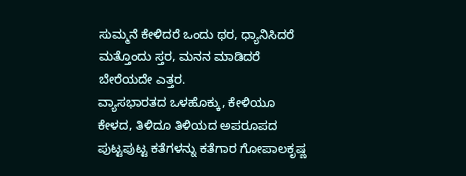ಸುಮ್ಮನೆ ಕೇಳಿದರೆ ಒಂದು ಥರ, ಧ್ಯಾನಿಸಿದರೆ ಮತ್ತೊಂದು ಸ್ತರ, ಮನನ ಮಾಡಿದರೆ ಬೇರೆಯದೇ ಎತ್ತರ.
ವ್ಯಾಸಭಾರತದ ಒಳಹೊಕ್ಕು, ಕೇಳಿಯೂ ಕೇಳದ, ತಿಳಿದೂ ತಿಳಿಯದ ಅಪರೂಪದ ಪುಟ್ಟಪುಟ್ಟ ಕತೆಗಳನ್ನು ಕತೆಗಾರ ಗೋಪಾಲಕೃಷ್ಣ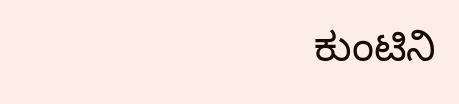ಕುಂಟಿನಿ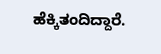ಹೆಕ್ಕಿತಂದಿದ್ದಾರೆ.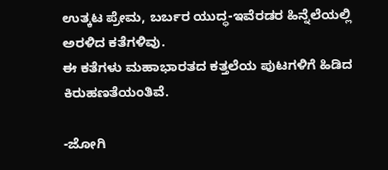ಉತ್ಕಟ ಪ್ರೇಮ, ಬರ್ಬರ ಯುದ್ಧ-ಇವೆರಡರ ಹಿನ್ನೆಲೆಯಲ್ಲಿ ಅರಳಿದ ಕತೆಗಳಿವು.
ಈ ಕತೆಗಳು ಮಹಾಭಾರತದ ಕತ್ತಲೆಯ ಪುಟಗಳಿಗೆ ಹಿಡಿದ ಕಿರುಹಣತೆಯಂತಿವೆ.

-ಜೋಗಿ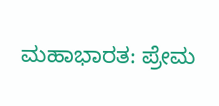ಮಹಾಭಾರತ: ಪ್ರೇಮ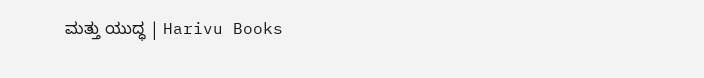ಮತ್ತು ಯುದ್ಧ | Harivu Books